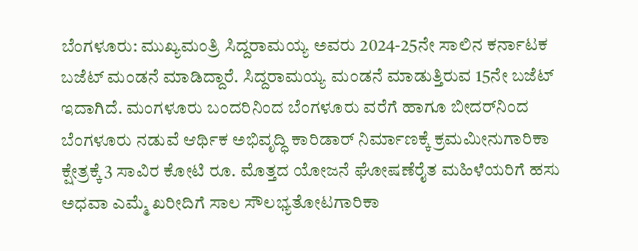ಬೆಂಗಳೂರು: ಮುಖ್ಯಮಂತ್ರಿ ಸಿದ್ದರಾಮಯ್ಯ ಅವರು 2024-25ನೇ ಸಾಲಿನ ಕರ್ನಾಟಕ ಬಜೆಟ್ ಮಂಡನೆ ಮಾಡಿದ್ದಾರೆ. ಸಿದ್ದರಾಮಯ್ಯ ಮಂಡನೆ ಮಾಡುತ್ತಿರುವ 15ನೇ ಬಜೆಟ್ ಇದಾಗಿದೆ. ಮಂಗಳೂರು ಬಂದರಿನಿಂದ ಬೆಂಗಳೂರು ವರೆಗೆ ಹಾಗೂ ಬೀದರ್‌ನಿಂದ ಬೆಂಗಳೂರು ನಡುವೆ ಆರ್ಥಿಕ ಅಭಿವೃದ್ಧಿ ಕಾರಿಡಾರ್ ನಿರ್ಮಾಣಕ್ಕೆ ಕ್ರಮಮೀನುಗಾರಿಕಾ ಕ್ಷೇತ್ರಕ್ಕೆ 3 ಸಾವಿರ ಕೋಟಿ ರೂ. ಮೊತ್ತದ ಯೋಜನೆ ಘೋಷಣೆರೈತ ಮಹಿಳೆಯರಿಗೆ ಹಸು ಅಧವಾ ಎಮ್ಮೆ ಖರೀದಿಗೆ ಸಾಲ ಸೌಲಭ್ಯತೋಟಗಾರಿಕಾ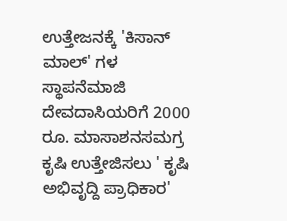ಉತ್ತೇಜನಕ್ಕೆ 'ಕಿಸಾನ್‌ ಮಾಲ್‌' ಗಳ ಸ್ಥಾಪನೆಮಾಜಿ  ದೇವದಾಸಿಯರಿಗೆ 2000 ರೂ. ಮಾಸಾಶನಸಮಗ್ರ ಕೃಷಿ ಉತ್ತೇಜಿಸಲು ' ಕೃಷಿ ಅಭಿವೃದ್ದಿ ಪ್ರಾಧಿಕಾರ'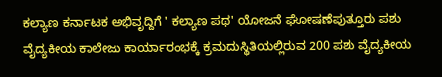ಕಲ್ಯಾಣ ಕರ್ನಾಟಕ ಅಭಿವೃದ್ದಿಗೆ ' ಕಲ್ಯಾಣ ಪಥ' ಯೋಜನೆ ಘೋಷಣೆಪುತ್ತೂರು ಪಶು ವೈದ್ಯಕೀಯ ಕಾಲೇಜು ಕಾರ್ಯಾರಂಭಕ್ಕೆ ಕ್ರಮದುಸ್ಥಿತಿಯಲ್ಲಿರುವ 200 ಪಶು ವೈದ್ಯಕೀಯ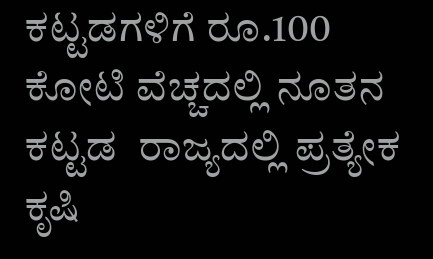ಕಟ್ಟಡಗಳಿಗೆ ರೂ.100 ಕೋಟಿ ವೆಚ್ಚದಲ್ಲಿ ನೂತನ ಕಟ್ಟಡ  ರಾಜ್ಯದಲ್ಲಿ ಪ್ರತ್ಯೇಕ ಕೃಷಿ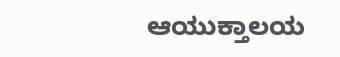ಆಯುಕ್ತಾಲಯ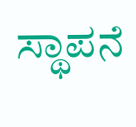ಸ್ಥಾಪನೆ